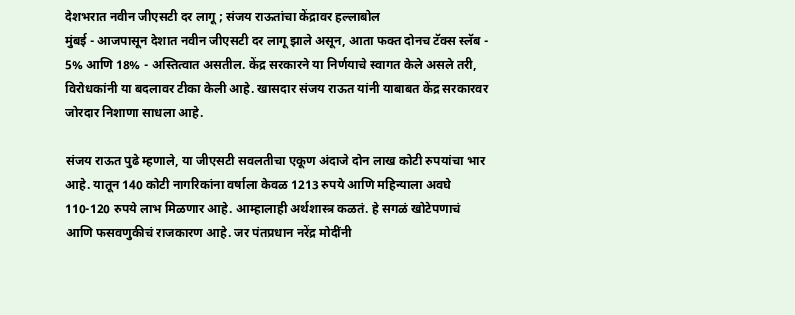देशभरात नवीन जीएसटी दर लागू ; संजय राऊतांचा केंद्रावर हल्लाबोल
मुंबई - आजपासून देशात नवीन जीएसटी दर लागू झाले असून, आता फक्त दोनच टॅक्स स्लॅब - 5% आणि 18% - अस्तित्वात असतील. केंद्र सरकारने या निर्णयाचे स्वागत केले असले तरी, विरोधकांनी या बदलावर टीका केली आहे. खासदार संजय राऊत यांनी याबाबत केंद्र सरकारवर जोरदार निशाणा साधला आहे.

संजय राऊत पुढे म्हणाले, या जीएसटी सवलतीचा एकूण अंदाजे दोन लाख कोटी रुपयांचा भार आहे. यातून 140 कोटी नागरिकांना वर्षाला केवळ 1213 रुपये आणि महिन्याला अवघे 110-120 रुपये लाभ मिळणार आहे. आम्हालाही अर्थशास्त्र कळतं. हे सगळं खोटेपणाचं आणि फसवणुकीचं राजकारण आहे. जर पंतप्रधान नरेंद्र मोदींनी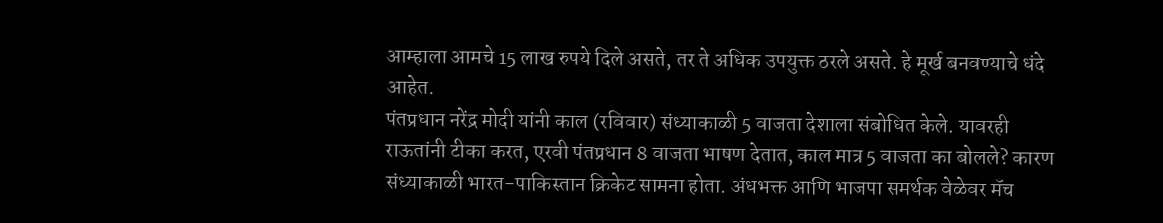आम्हाला आमचे 15 लाख रुपये दिले असते, तर ते अधिक उपयुक्त ठरले असते. हे मूर्ख बनवण्याचे धंदे आहेत.
पंतप्रधान नरेंद्र मोदी यांनी काल (रविवार) संध्याकाळी 5 वाजता देशाला संबोधित केले. यावरही राऊतांनी टीका करत, एरवी पंतप्रधान 8 वाजता भाषण देतात, काल मात्र 5 वाजता का बोलले? कारण संध्याकाळी भारत-पाकिस्तान क्रिकेट सामना होता. अंधभक्त आणि भाजपा समर्थक वेळेवर मॅच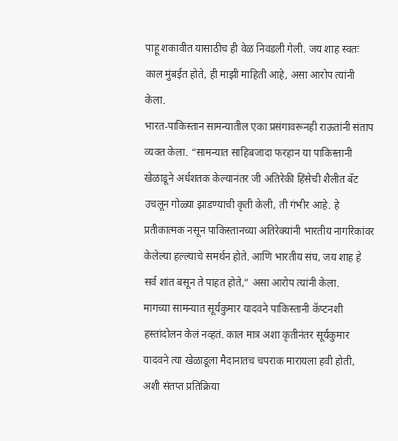पाहू शकावीत यासाठीच ही वेळ निवडली गेली. जय शाह स्वतः काल मुंबईत होते, ही माझी माहिती आहे, असा आरोप त्यांनी केला.
भारत-पाकिस्तान सामन्यातील एका प्रसंगावरूनही राऊतांनी संताप व्यक्त केला. “सामन्यात साहिबजादा फरहान या पाकिस्तानी खेळाडूने अर्धशतक केल्यानंतर जी अतिरेकी हिंसेची शैलीत बॅट उचलून गोळ्या झाडण्याची कृती केली, ती गंभीर आहे. हे प्रतीकात्मक नसून पाकिस्तानच्या अतिरेक्यांनी भारतीय नागरिकांवर केलेल्या हल्ल्याचे समर्थन होते. आणि भारतीय संघ, जय शाह हे सर्व शांत बसून ते पाहत होते,” असा आरोप त्यांनी केला.
मागच्या सामन्यात सूर्यकुमार यादवने पाकिस्तानी कॅप्टनशी हस्तांदोलन केलं नव्हतं. काल मात्र अशा कृतीनंतर सूर्यकुमार यादवने त्या खेळाडूला मैदानातच चपराक मारायला हवी होती, अशी संतप्त प्रतिक्रिया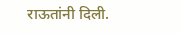राऊतांनी दिली.